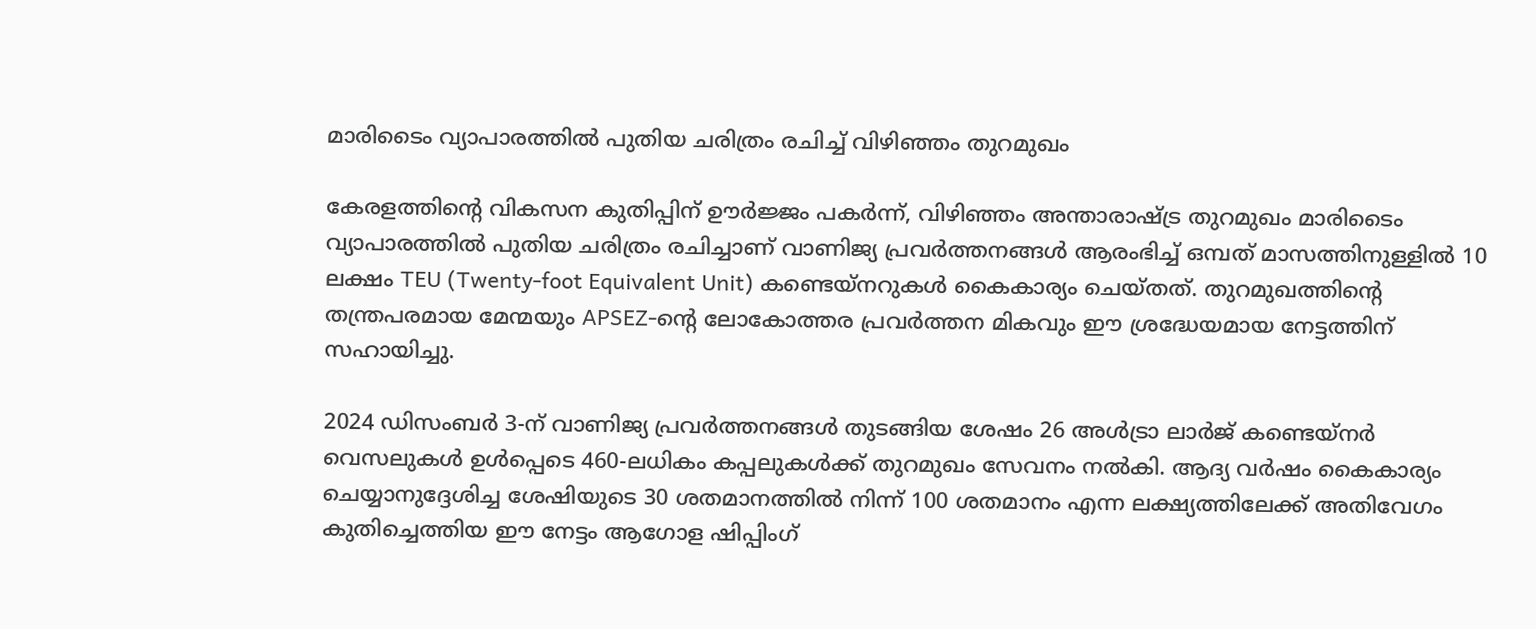മാരിടൈം വ്യാപാരത്തിൽ പുതിയ ചരിത്രം രചിച്ച് വിഴിഞ്ഞം തുറമുഖം

കേരളത്തിന്റെ വികസന കുതിപ്പിന് ഊർജ്ജം പകർന്ന്, വിഴിഞ്ഞം അന്താരാഷ്ട്ര തുറമുഖം മാരിടൈം വ്യാപാരത്തിൽ പുതിയ ചരിത്രം രചിച്ചാണ് വാണിജ്യ പ്രവർത്തനങ്ങൾ ആരംഭിച്ച് ഒമ്പത് മാസത്തിനുള്ളിൽ 10 ലക്ഷം TEU (Twenty-foot Equivalent Unit) കണ്ടെയ്നറുകൾ കൈകാര്യം ചെയ്തത്. തുറമുഖത്തിന്റെ തന്ത്രപരമായ മേന്മയും APSEZ-ന്റെ ലോകോത്തര പ്രവർത്തന മികവും ഈ ശ്രദ്ധേയമായ നേട്ടത്തിന് സഹായിച്ചു.

2024 ഡിസംബർ 3-ന് വാണിജ്യ പ്രവർത്തനങ്ങൾ തുടങ്ങിയ ശേഷം 26 അൾട്രാ ലാർജ് കണ്ടെയ്നർ വെസലുകൾ ഉൾപ്പെടെ 460-ലധികം കപ്പലുകൾക്ക് തുറമുഖം സേവനം നൽകി. ആദ്യ വർഷം കൈകാര്യം ചെയ്യാനുദ്ദേശിച്ച ശേഷിയുടെ 30 ശതമാനത്തിൽ നിന്ന് 100 ശതമാനം എന്ന ലക്ഷ്യത്തിലേക്ക് അതിവേഗം കുതിച്ചെത്തിയ ഈ നേട്ടം ആഗോള ഷിപ്പിംഗ്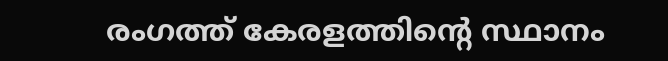രംഗത്ത് കേരളത്തിന്റെ സ്ഥാനം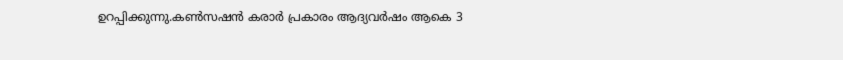ഉറപ്പിക്കുന്നു.കൺസഷൻ കരാർ പ്രകാരം ആദ്യവർഷം ആകെ 3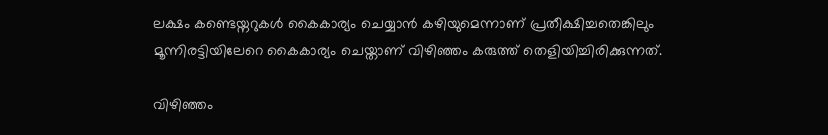ലക്ഷം കണ്ടെയ്നറുകൾ കൈകാര്യം ചെയ്യാൻ കഴിയുമെന്നാണ് പ്രതീക്ഷിച്ചതെങ്കിലും മൂന്നിരട്ടിയിലേറെ കൈകാര്യം ചെയ്താണ് വിഴിഞ്ഞം കരുത്ത് തെളിയിച്ചിരിക്കുന്നത്.

വിഴിഞ്ഞം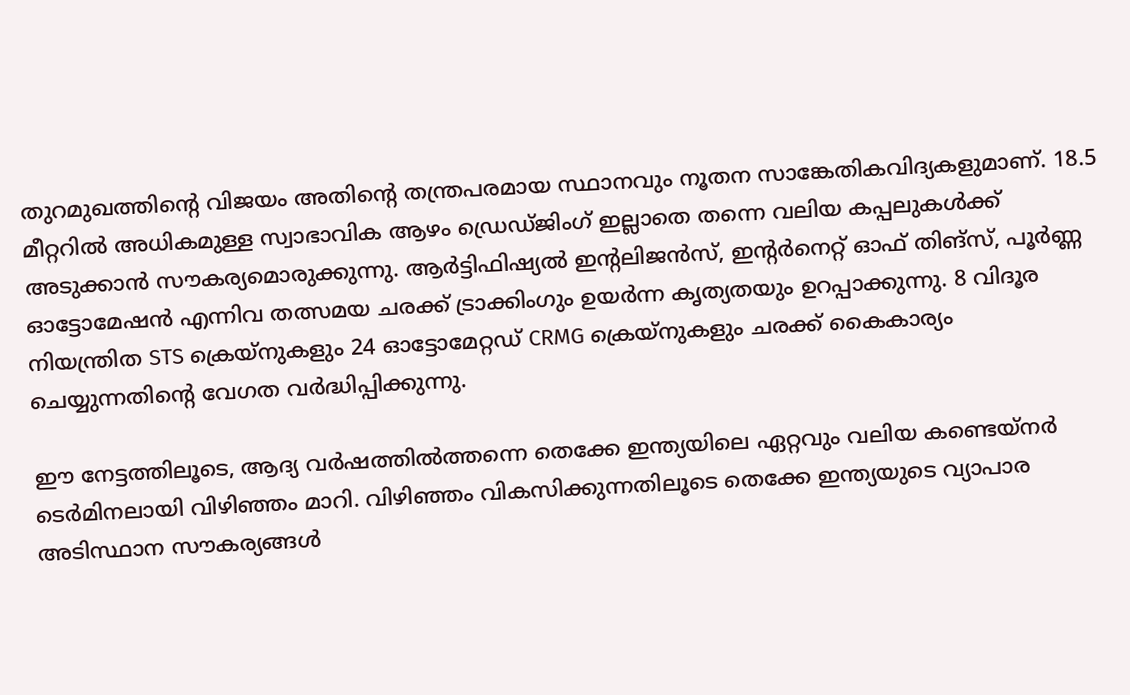തുറമുഖത്തിന്റെ വിജയം അതിന്റെ തന്ത്രപരമായ സ്ഥാനവും നൂതന സാങ്കേതികവിദ്യകളുമാണ്. 18.5 മീറ്ററിൽ അധികമുള്ള സ്വാഭാവിക ആഴം ഡ്രെഡ്ജിംഗ് ഇല്ലാതെ തന്നെ വലിയ കപ്പലുകൾക്ക് അടുക്കാൻ സൗകര്യമൊരുക്കുന്നു. ആർട്ടിഫിഷ്യൽ ഇന്റലിജൻസ്, ഇന്റർനെറ്റ് ഓഫ് തിങ്സ്, പൂർണ്ണ ഓട്ടോമേഷൻ എന്നിവ തത്സമയ ചരക്ക് ട്രാക്കിംഗും ഉയർന്ന കൃത്യതയും ഉറപ്പാക്കുന്നു. 8 വിദൂര നിയന്ത്രിത STS ക്രെയ്നുകളും 24 ഓട്ടോമേറ്റഡ് CRMG ക്രെയ്നുകളും ചരക്ക് കൈകാര്യം ചെയ്യുന്നതിന്റെ വേഗത വർദ്ധിപ്പിക്കുന്നു.

ഈ നേട്ടത്തിലൂടെ, ആദ്യ വർഷത്തിൽത്തന്നെ തെക്കേ ഇന്ത്യയിലെ ഏറ്റവും വലിയ കണ്ടെയ്നർ ടെർമിനലായി വിഴിഞ്ഞം മാറി. വിഴിഞ്ഞം വികസിക്കുന്നതിലൂടെ തെക്കേ ഇന്ത്യയുടെ വ്യാപാര അടിസ്ഥാന സൗകര്യങ്ങൾ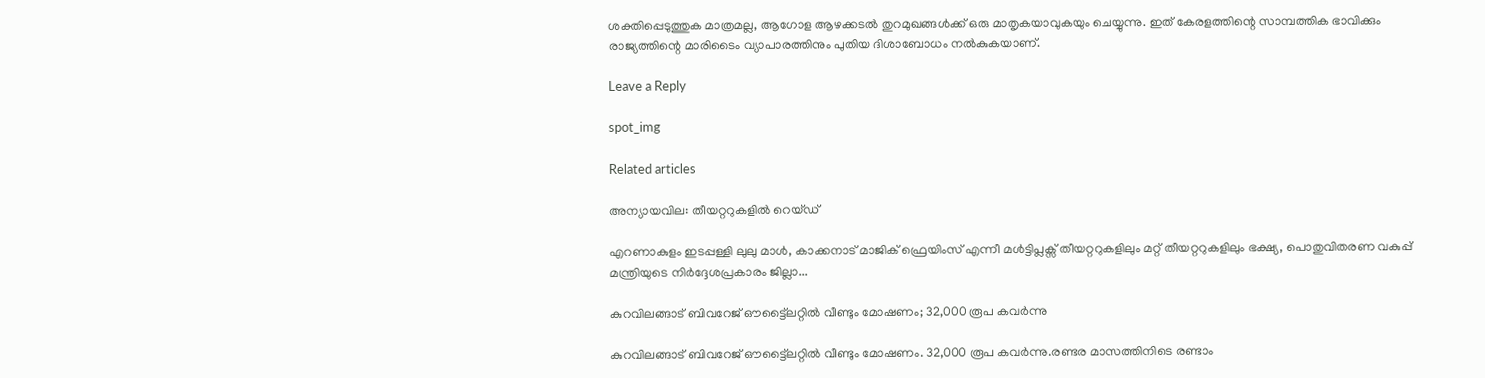ശക്തിപ്പെടുത്തുക മാത്രമല്ല, ആഗോള ആഴക്കടൽ തുറമുഖങ്ങൾക്ക് ഒരു മാതൃകയാവുകയും ചെയ്യുന്നു. ഇത് കേരളത്തിന്റെ സാമ്പത്തിക ഭാവിക്കും രാജ്യത്തിന്റെ മാരിടൈം വ്യാപാരത്തിനും പുതിയ ദിശാബോധം നൽകുകയാണ്.

Leave a Reply

spot_img

Related articles

അന്യായവില: തീയറ്ററുകളിൽ റെയ്ഡ്

എറണാകുളം ഇടപ്പള്ളി ലുലു മാൾ, കാക്കനാട് മാജിക് ഫ്രെയിംസ് എന്നീ മൾട്ടിപ്ലക്സ് തീയറ്ററുകളിലും മറ്റ് തീയറ്ററുകളിലും ഭക്ഷ്യ, പൊതുവിതരണ വകുപ്പ് മന്ത്രിയുടെ നിർദ്ദേശപ്രകാരം ജില്ലാ...

കുറവിലങ്ങാട് ബിവറേജ് ഔട്ട്ലൈറ്റിൽ വീണ്ടും മോഷണം; 32,000 രൂപ കവർന്നു

കുറവിലങ്ങാട് ബിവറേജ് ഔട്ട്ലൈറ്റിൽ വീണ്ടും മോഷണം. 32,000 രൂപ കവർന്നു.രണ്ടര മാസത്തിനിടെ രണ്ടാം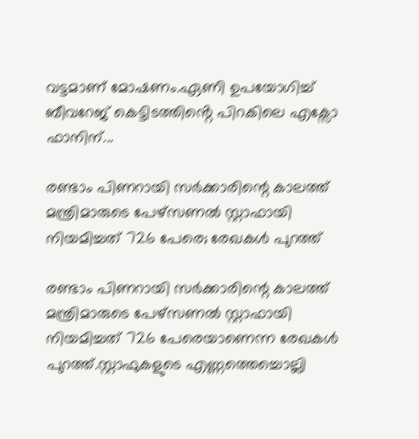വട്ടമാണ് മോഷണം.ഏണി ഉപയോഗിച്ച് ബീവറേജ് കെട്ടിടത്തിൻ്റെ പിറകിലെ എക്സോ ഫാനിന്...

രണ്ടാം പിണറായി സർക്കാരിന്റെ കാലത്ത് മന്ത്രിമാരുടെ പേഴ്സണല്‍ സ്റ്റാഫായി നിയമിച്ചത് 726 പേരെ; രേഖകള്‍ പുറത്ത്

രണ്ടാം പിണറായി സർക്കാരിന്റെ കാലത്ത് മന്ത്രിമാരുടെ പേഴ്സണല്‍ സ്റ്റാഫായി നിയമിച്ചത് 726 പേരെയാണെന്ന രേഖകള്‍ പുറത്ത്.സ്റ്റാഫുകളുടെ എണ്ണത്തെച്ചൊല്ലി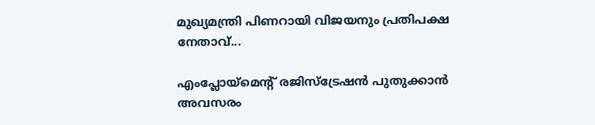മുഖ്യമന്ത്രി പിണറായി വിജയനും പ്രതിപക്ഷ നേതാവ്...

എംപ്ലോയ്‌മെന്റ് രജിസ്‌ട്രേഷൻ പുതുക്കാൻ അവസരം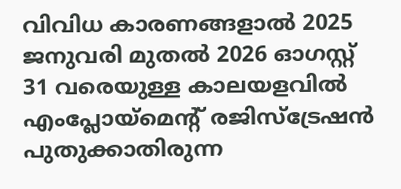വിവിധ കാരണങ്ങളാൽ 2025 ജനുവരി മുതൽ 2026 ഓഗസ്റ്റ് 31 വരെയുള്ള കാലയളവിൽ എംപ്ലോയ്‌മെന്റ് രജിസ്‌ട്രേഷൻ പുതുക്കാതിരുന്ന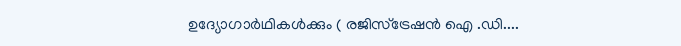ഉദ്യോഗാർഥികൾക്കും ( രജിസ്ട്രേഷൻ ഐ .ഡി....